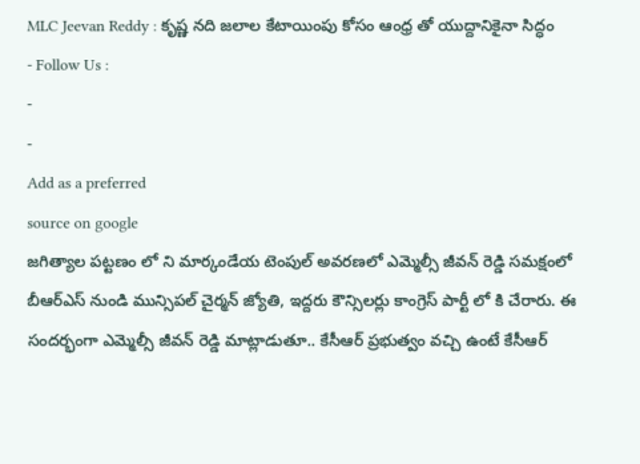MLC Jeevan Reddy : కృష్ణ నది జలాల కేటాయింపు కోసం ఆంధ్ర తో యుద్దానికైనా సిద్ధం
- Follow Us :
-
-
Add as a preferred
source on google
జగిత్యాల పట్టణం లో ని మార్కండేయ టెంపుల్ అవరణలో ఎమ్మెల్సీ జీవన్ రెడ్డి సమక్షంలో బీఆర్ఎస్ నుండి మున్సిపల్ చైర్మన్ జ్యోతి, ఇద్దరు కౌన్సిలర్లు కాంగ్రెస్ పార్టీ లో కి చేరారు. ఈ సందర్భంగా ఎమ్మెల్సీ జీవన్ రెడ్డి మాట్లాడుతూ.. కేసీఆర్ ప్రభుత్వం వచ్చి ఉంటే కేసీఆర్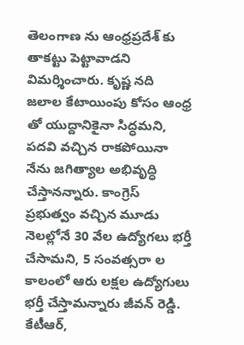తెలంగాణ ను ఆంధ్రప్రదేశ్ కు తాకట్టు పెట్టావాడని విమర్శించారు. కృష్ణ నది జలాల కేటాయింపు కోసం ఆంధ్ర తో యుద్దానికైనా సిద్ధమని, పదవి వచ్చిన రాకపోయినా నేను జగిత్యాల అభివృద్ధి చేస్తానన్నారు. కాంగ్రెస్ ప్రభుత్వం వచ్చిన మూడు నెలల్లోనే 30 వేల ఉద్యోగలు భర్తీ చేసామని, 5 సంవత్సరా ల కాలంలో ఆరు లక్షల ఉద్యోగులు భర్తీ చేస్తామన్నారు జీవన్ రెడ్డి. కేటీఆర్,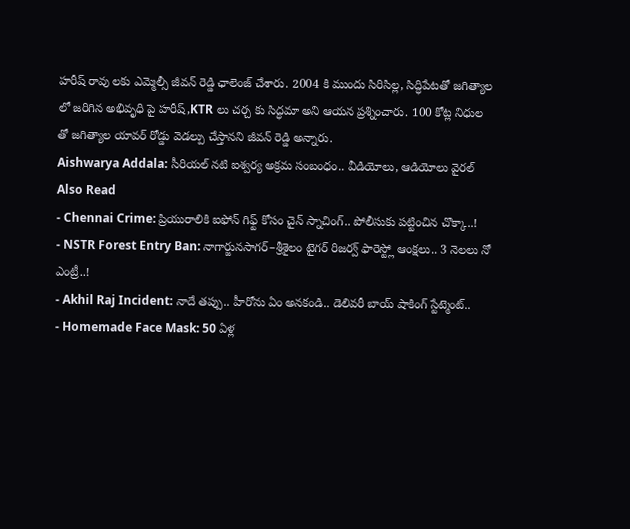హరీష్ రావు లకు ఎమ్మెల్సీ జీవన్ రెడ్డి ఛాలెంజ్ చేశారు. 2004 కి ముందు సిరిసిల్ల, సిద్ధిపేటతో జగిత్యాల లో జరిగిన అభివృధి పై హరీష్,KTR లు చర్చ కు సిద్ధమా అని ఆయన ప్రశ్నించారు. 100 కోట్ల నిధుల తో జగిత్యాల యావర్ రోడ్డు వెడల్పు చేస్తానని జీవన్ రెడ్డి అన్నారు.
Aishwarya Addala: సీరియల్ నటి ఐశ్వర్య అక్రమ సంబంధం.. వీడియోలు, ఆడియోలు వైరల్
Also Read
- Chennai Crime: ప్రియురాలికి ఐఫోన్ గిఫ్ట్ కోసం చైన్ స్నాచింగ్.. పోలీసుకు పట్టించిన చొక్కా..!
- NSTR Forest Entry Ban: నాగార్జునసాగర్–శ్రీశైలం టైగర్ రిజర్వ్ ఫారెస్ట్లో ఆంక్షలు.. 3 నెలలు నో ఎంట్రీ..!
- Akhil Raj Incident: నాదే తప్పు.. హీరోను ఏం అనకండి.. డెలివరీ బాయ్ షాకింగ్ స్టేట్మెంట్..
- Homemade Face Mask: 50 ఏళ్ల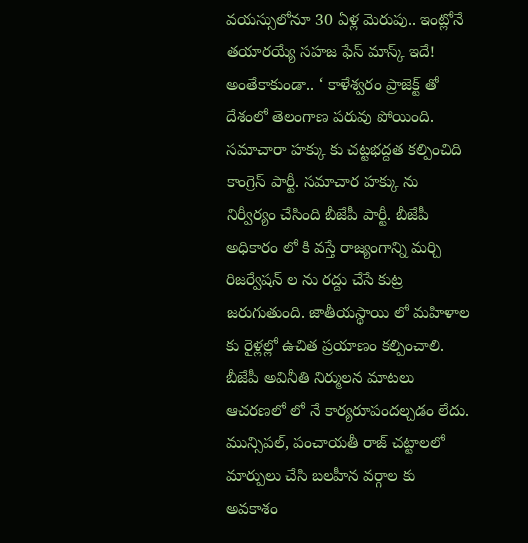వయస్సులోనూ 30 ఏళ్ల మెరుపు.. ఇంట్లోనే తయారయ్యే సహజ ఫేస్ మాస్క్ ఇదే!
అంతేకాకుండా.. ‘ కాళేశ్వరం ప్రాజెక్ట్ తో దేశంలో తెలంగాణ పరువు పోయింది. సమాచారా హక్కు కు చట్టభద్దత కల్పించిది కాంగ్రెస్ పార్టీ. సమాచార హక్కు ను నిర్వీర్యం చేసింది బీజేపీ పార్టీ. బీజేపీ అధికారం లో కి వస్తే రాజ్యంగాన్ని మర్చి రిజర్వేషన్ ల ను రద్దు చేసే కుట్ర జరుగుతుంది. జాతీయస్థాయి లో మహిళాల కు రైళ్లల్లో ఉచిత ప్రయాణం కల్పించాలి. బీజేపీ అవినీతి నిర్ములన మాటలు ఆచరణలో లో నే కార్యరూపందల్చడం లేదు. మున్సిపల్, పంచాయతీ రాజ్ చట్టాలలో మార్పులు చేసి బలహీన వర్గాల కు అవకాశం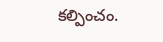కల్పించం.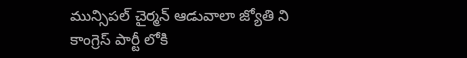మున్సిపల్ చైర్మన్ ఆడువాలా జ్యోతి ని కాంగ్రెస్ పార్టీ లోకి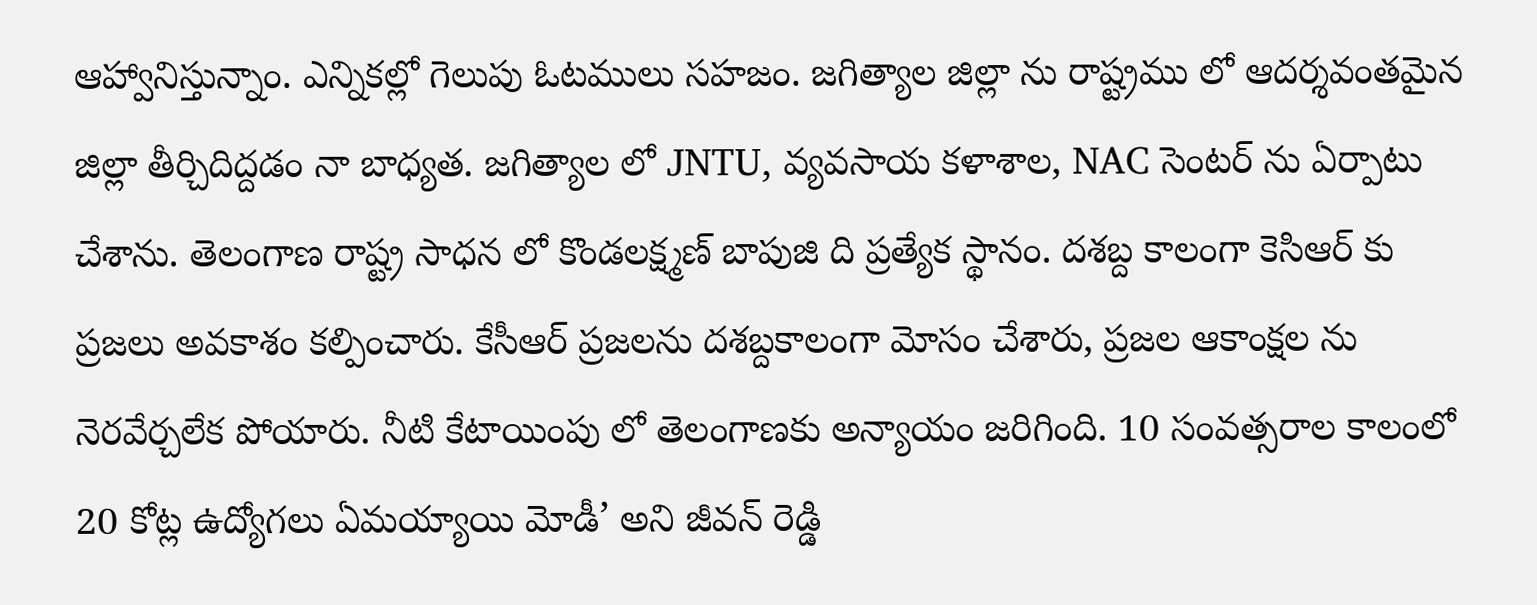ఆహ్వానిస్తున్నాం. ఎన్నికల్లో గెలుపు ఓటములు సహజం. జగిత్యాల జిల్లా ను రాష్ట్రము లో ఆదర్శవంతమైన జిల్లా తీర్చిదిద్దడం నా బాధ్యత. జగిత్యాల లో JNTU, వ్యవసాయ కళాశాల, NAC సెంటర్ ను ఏర్పాటు చేశాను. తెలంగాణ రాష్ట్ర సాధన లో కొండలక్ష్మణ్ బాపుజి ది ప్రత్యేక స్థానం. దశబ్ద కాలంగా కెసిఆర్ కు ప్రజలు అవకాశం కల్పించారు. కేసీఆర్ ప్రజలను దశబ్దకాలంగా మోసం చేశారు, ప్రజల ఆకాంక్షల ను నెరవేర్చలేక పోయారు. నీటి కేటాయింపు లో తెలంగాణకు అన్యాయం జరిగింది. 10 సంవత్సరాల కాలంలో 20 కోట్ల ఉద్యోగలు ఏమయ్యాయి మోడీ’ అని జీవన్ రెడ్డి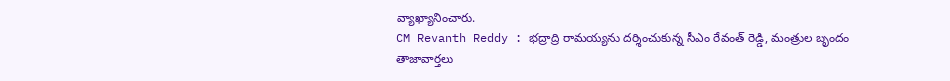వ్యాఖ్యానించారు.
CM Revanth Reddy : భద్రాద్రి రామయ్యను దర్శించుకున్న సీఎం రేవంత్ రెడ్డి, మంత్రుల బృందం
తాజావార్తలు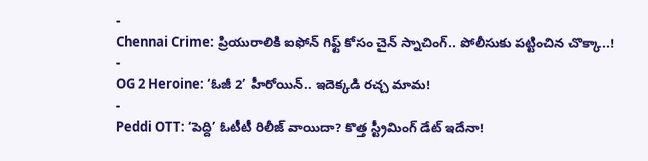-
Chennai Crime: ప్రియురాలికి ఐఫోన్ గిఫ్ట్ కోసం చైన్ స్నాచింగ్.. పోలీసుకు పట్టించిన చొక్కా..!
-
OG 2 Heroine: ‘ఓజీ 2’ హీరోయిన్.. ఇదెక్కడి రచ్చ మామ!
-
Peddi OTT: ‘పెద్ది’ ఓటీటీ రిలీజ్ వాయిదా? కొత్త స్ట్రీమింగ్ డేట్ ఇదేనా!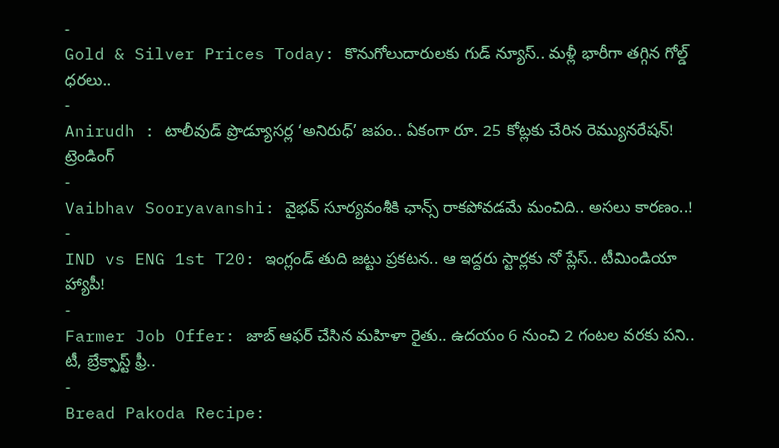-
Gold & Silver Prices Today: కొనుగోలుదారులకు గుడ్ న్యూస్.. మళ్లీ భారీగా తగ్గిన గోల్డ్ ధరలు..
-
Anirudh : టాలీవుడ్ ప్రొడ్యూసర్ల ‘అనిరుధ్’ జపం.. ఏకంగా రూ. 25 కోట్లకు చేరిన రెమ్యునరేషన్!
ట్రెండింగ్
-
Vaibhav Sooryavanshi: వైభవ్ సూర్యవంశీకి ఛాన్స్ రాకపోవడమే మంచిది.. అసలు కారణం..!
-
IND vs ENG 1st T20: ఇంగ్లండ్ తుది జట్టు ప్రకటన.. ఆ ఇద్దరు స్టార్లకు నో ప్లేస్.. టీమిండియా హ్యాపీ!
-
Farmer Job Offer: జాబ్ ఆఫర్ చేసిన మహిళా రైతు.. ఉదయం 6 నుంచి 2 గంటల వరకు పని.. టీ, బ్రేక్ఫాస్ట్ ఫ్రీ..
-
Bread Pakoda Recipe: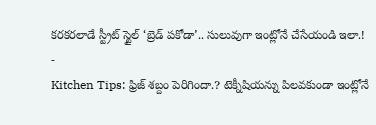కరకరలాడే స్ట్రీట్ స్టైల్ ‘బ్రెడ్ పకోడా’.. సులువుగా ఇంట్లోనే చేసేయండి ఇలా.!
-
Kitchen Tips: ఫ్రిజ్ శబ్దం పెరిగిందా.? టెక్నీషియన్ను పిలవకుండా ఇంట్లోనే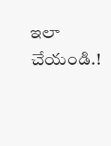ఇలా చేయండి.!